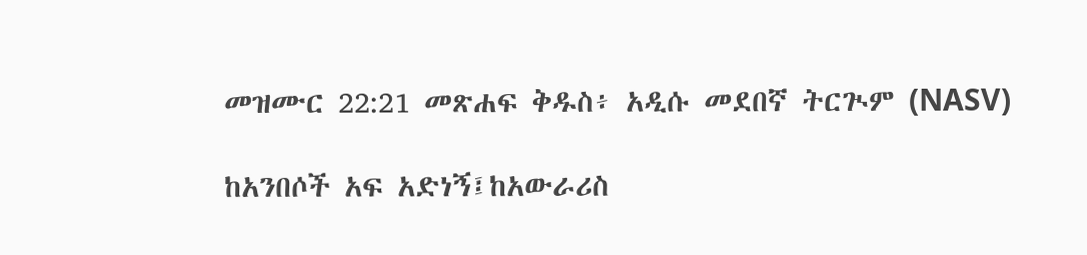መዝሙር 22:21 መጽሐፍ ቅዱስ፥ አዲሱ መደበኛ ትርጒም (NASV)

ከአንበሶች አፍ አድነኝ፤ከአውራሪስ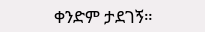ቀንድም ታደገኝ።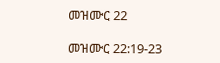መዝሙር 22

መዝሙር 22:19-23